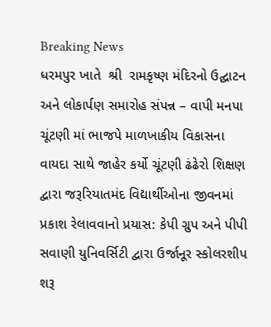Breaking News
ધરમપુર ખાતે  શ્રી  રામકૃષ્ણ મંદિરનો ઉદ્ઘાટન અને લોકાર્પણ સમારોહ સંપન્ન – વાપી મનપા ચૂંટણી માં ભાજપે માળખાકીય વિકાસના વાયદા સાથે જાહેર કર્યો ચૂંટણી ઢંઢેરો શિક્ષણ દ્વારા જરૂરિયાતમંદ વિદ્યાર્થીઓના જીવનમાં પ્રકાશ રેલાવવાનો પ્રયાસ: કેપી ગ્રુપ અને પીપી સવાણી યુનિવર્સિટી દ્વારા ઉર્જાનૂર સ્કોલરશીપ શરૂ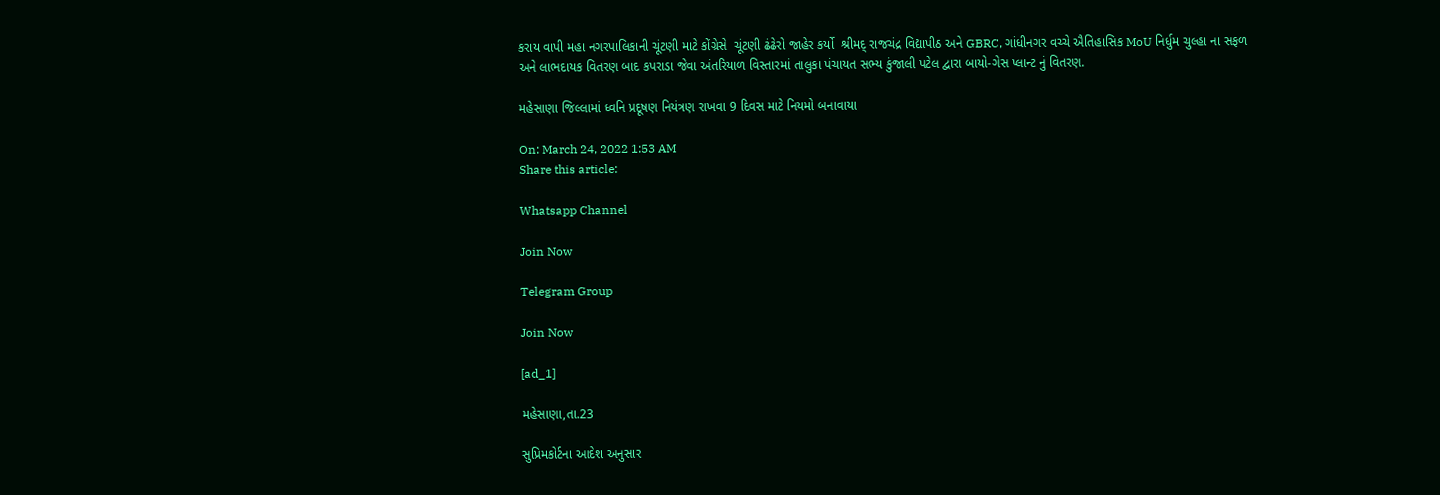કરાય વાપી મહા નગરપાલિકાની ચૂંટણી માટે કોંગ્રેસે  ચૂંટણી ઢંઢેરો જાહેર કર્યો  શ્રીમદ્ રાજચંદ્ર વિદ્યાપીઠ અને GBRC, ગાંધીનગર વચ્ચે ઐતિહાસિક MoU નિર્ધુમ ચુલ્હા ના સફળ અને લાભદાયક વિતરણ બાદ કપરાડા જેવા અંતરિયાળ વિસ્તારમાં તાલુકા પંચાયત સભ્ય કુંજાલી પટેલ દ્વારા બાયો-ગેસ પ્લાન્ટ નું વિતરણ.

મહેસાણા જિલ્લામાં ધ્વનિ પ્રદૂષણ નિયંત્રણ રાખવા 9 દિવસ માટે નિયમો બનાવાયા

On: March 24, 2022 1:53 AM
Share this article:

Whatsapp Channel

Join Now

Telegram Group

Join Now

[ad_1]

મહેસાણા,તા.23

સુપ્રિમકોર્ટના આદેશ અનુસાર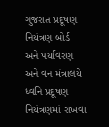ગુજરાત પ્રદૂષણ નિયંત્રણ બોર્ડ
અને પર્યાવરણ અને વન મંત્રાલયે ધ્વનિ પ્રદૂષણ નિયંત્રણમાં રાખવા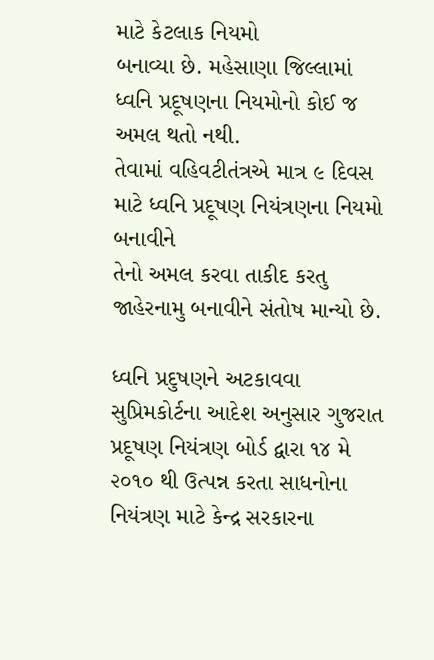માટે કેટલાક નિયમો
બનાવ્યા છે. મહેસાણા જિલ્લામાં ધ્વનિ પ્રદૂષણના નિયમોનો કોઈ જ અમલ થતો નથી.
તેવામાં વહિવટીતંત્રએ માત્ર ૯ દિવસ માટે ધ્વનિ પ્રદૂષણ નિયંત્રણના નિયમો બનાવીને
તેનો અમલ કરવા તાકીદ કરતુ જાહેરનામુ બનાવીને સંતોષ માન્યો છે.

ધ્વનિ પ્રદુષણને અટકાવવા સુપ્રિમકોર્ટના આદેશ અનુસાર ગુજરાત
પ્રદૂષણ નિયંત્રણ બોર્ડ દ્વારા ૧૪ મે ૨૦૧૦ થી ઉત્પન્ન કરતા સાધનોના
નિયંત્રણ માટે કેન્દ્ર સરકારના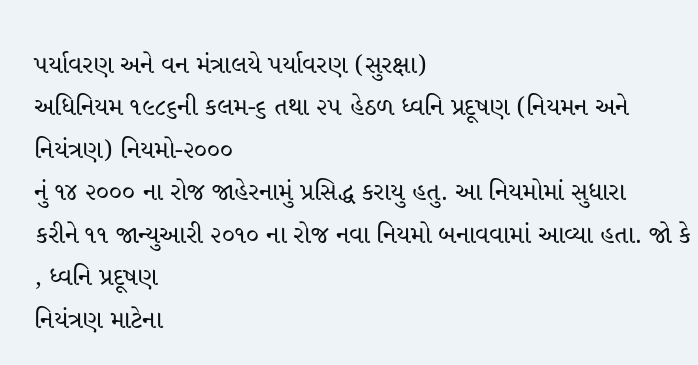પર્યાવરણ અને વન મંત્રાલયે પર્યાવરણ (સુરક્ષા)
અધિનિયમ ૧૯૮૬ની કલમ-૬ તથા ૨૫ હેઠળ ધ્વનિ પ્રદૂષણ (નિયમન અને નિયંત્રણ) નિયમો-૨૦૦૦
નું ૧૪ ૨૦૦૦ ના રોજ જાહેરનામું પ્રસિદ્ધ કરાયુ હતુ. આ નિયમોમાં સુધારા
કરીને ૧૧ જાન્યુઆરી ૨૦૧૦ ના રોજ નવા નિયમો બનાવવામાં આવ્યા હતા. જો કે
, ધ્વનિ પ્રદૂષણ
નિયંત્રણ માટેના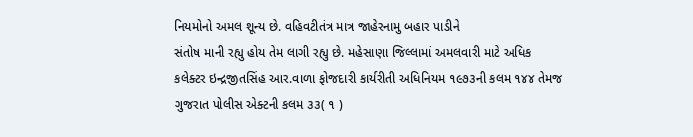નિયમોનો અમલ શૂન્ય છે. વહિવટીતંત્ર માત્ર જાહેરનામુ બહાર પાડીને
સંતોષ માની રહ્યુ હોય તેમ લાગી રહ્યુ છે. મહેસાણા જિલ્લામાં અમલવારી માટે અધિક
કલેક્ટર ઇન્દ્રજીતસિંહ આર.વાળા ફોજદારી કાર્યરીતી અધિનિયમ ૧૯૭૩ની કલમ ૧૪૪ તેમજ
ગુજરાત પોલીસ એક્ટની કલમ ૩૩( ૧ )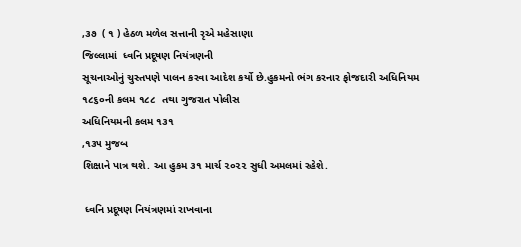,૩૭  ( ૧ ) હેઠળ મળેલ સત્તાની રૃએ મહેસાણા
જિલ્લામાં  ધ્વનિ પ્રદૂષણ નિયંત્રણની
સૂચનાઓનું ચુસ્તપણે પાલન કરવા આદેશ કર્યો છે.હુકમનો ભંગ કરનાર ફોજદારી અધિનિયમ
૧૮૬૦ની કલમ ૧૮૮  તથા ગુજરાત પોલીસ
અધિનિયમની કલમ ૧૩૧
,૧૩૫ મુજબ
શિક્ષાને પાત્ર થશે. આ હુકમ ૩૧ માર્ચ ૨૦૨૨ સુધી અમલમાં રહેશે.

 ધ્વનિ પ્રદૂષણ નિયંત્રણમાં રાખવાના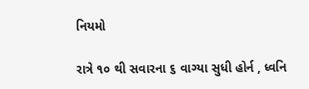નિયમો

રાત્રે ૧૦ થી સવારના ૬ વાગ્યા સુધી હોર્ન , ધ્વનિ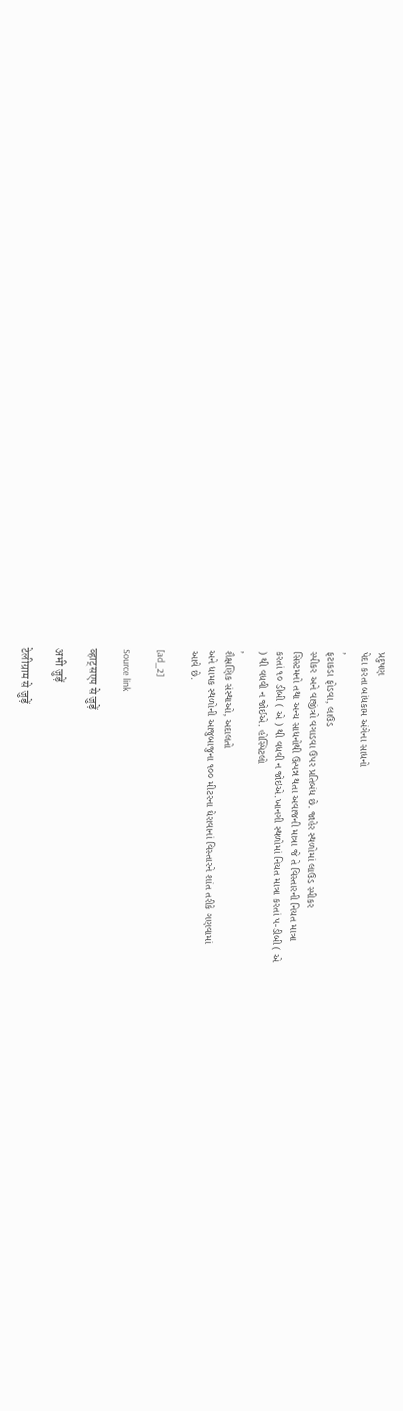પ્રદુષણ
પેદા કરતા બાંધકામ અંગેના સાધનો
,
ફટાકડા ફોડવા, લાઉડ
સ્પીકર અને વાજીંત્રો વગાડવા ઉપર પ્રતિબંધ છે. જાહેર સ્થળોમાં લાઉડ સ્પીકર
સિસ્ટમનો તથા અન્ય સાધનોથી ઉત્પન્ન થતા અવાજની માત્રા જે તે વિસ્તારની નિયત માત્રા
કરતાં ૧૦ ડીબી ( એ ) થી વધવી ન જોઇએ.ખાનગી સ્થળોમાં નિયત માત્રા કરતાં પ-ડીબી ( એ
) થી વધવી ન જોઈએ. હોસ્પિટલો
,
શૈક્ષણિક સંસ્થાઓ, અદાલતો
અને ધામક સ્થળોની આજુબાજુના ૧૦૦ મીટરના ઘેરાવાનાં વિસ્તારને શાંત તરીકે ગણવામાં
આવે છે.

[ad_2]

Source link

व्हाट्सएप से जुड़ें

अभी जुड़ें

टेलीग्राम से जुड़ें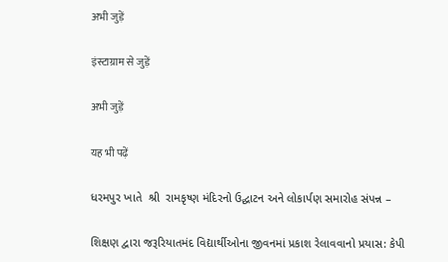अभी जुड़ें

इंस्टाग्राम से जुड़ें

अभी जुड़ें

यह भी पढ़ें

ધરમપુર ખાતે  શ્રી  રામકૃષ્ણ મંદિરનો ઉદ્ઘાટન અને લોકાર્પણ સમારોહ સંપન્ન –

શિક્ષણ દ્વારા જરૂરિયાતમંદ વિદ્યાર્થીઓના જીવનમાં પ્રકાશ રેલાવવાનો પ્રયાસ: કેપી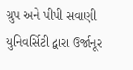ગ્રુપ અને પીપી સવાણી યુનિવર્સિટી દ્વારા ઉર્જાનૂર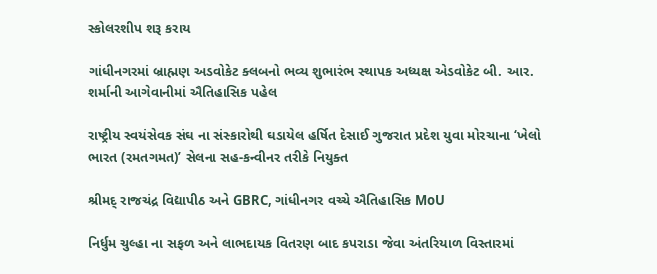સ્કોલરશીપ શરૂ કરાય

ગાંધીનગરમાં બ્રાહ્મણ અડવોકેટ ક્લબનો ભવ્ય શુભારંભ સ્થાપક અધ્યક્ષ એડવોકેટ બી. આર. શર્માની આગેવાનીમાં ઐતિહાસિક પહેલ

રાષ્ટ્રીય સ્વયંસેવક સંઘ ના સંસ્કારોથી ઘડાયેલ હર્ષિત દેસાઈ ગુજરાત પ્રદેશ યુવા મોરચાના ‘ખેલો ભારત (રમતગમત)’ સેલના સહ-કન્વીનર તરીકે નિયુક્ત

શ્રીમદ્ રાજચંદ્ર વિદ્યાપીઠ અને GBRC, ગાંધીનગર વચ્ચે ઐતિહાસિક MoU

નિર્ધુમ ચુલ્હા ના સફળ અને લાભદાયક વિતરણ બાદ કપરાડા જેવા અંતરિયાળ વિસ્તારમાં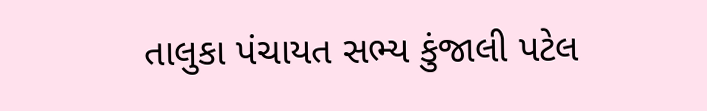તાલુકા પંચાયત સભ્ય કુંજાલી પટેલ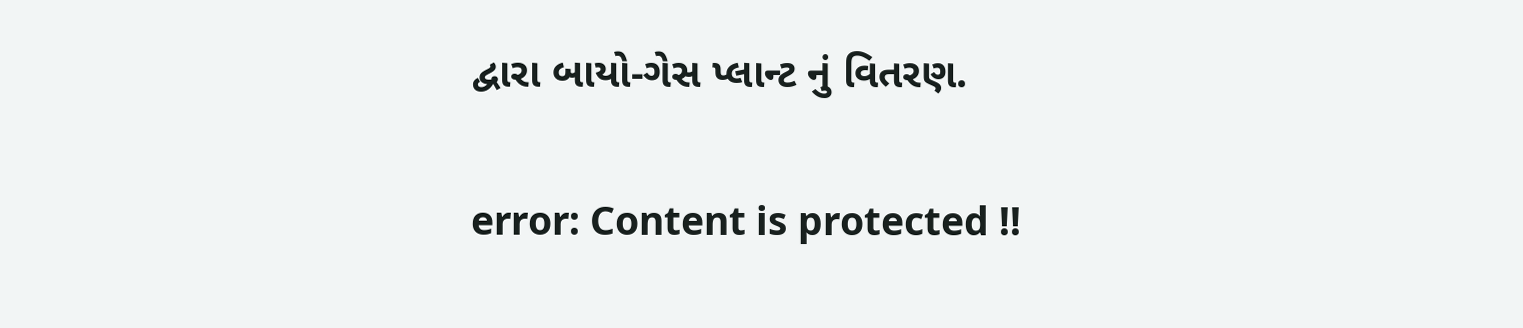દ્વારા બાયો-ગેસ પ્લાન્ટ નું વિતરણ.

error: Content is protected !!